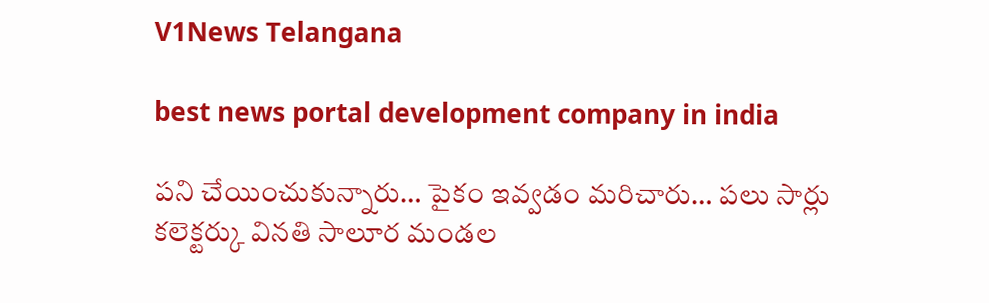V1News Telangana

best news portal development company in india

పని చేయించుకున్నారు… పైకం ఇవ్వడం మరిచారు… పలు సార్లు కలెక్టర్కు వినతి సాలూర మండల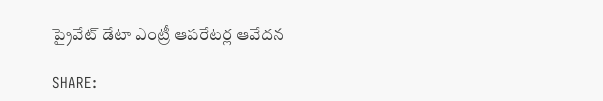ప్రైవేట్ డేటా ఎంట్రీ ఆపరేటర్ల ఆవేదన

SHARE: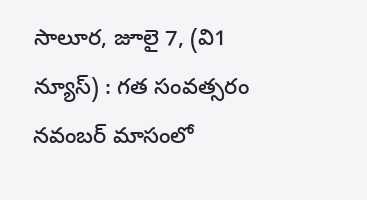సాలూర, జూలై 7, (వి1 న్యూస్) : గత సంవత్సరం నవంబర్ మాసంలో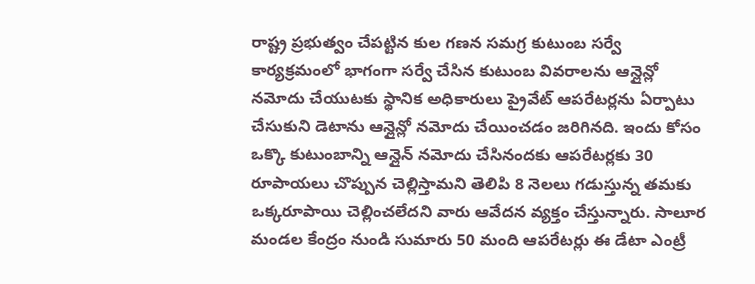రాష్ట్ర ప్రభుత్వం చేపట్టిన కుల గణన సమగ్ర కుటుంబ సర్వే కార్యక్రమంలో భాగంగా సర్వే చేసిన కుటుంబ వివరాలను ఆన్లైన్లో నమోదు చేయుటకు స్థానిక అధికారులు ప్రైవేట్ ఆపరేటర్లను ఏర్పాటు చేసుకుని డెటాను ఆన్లైన్లో నమోదు చేయించడం జరిగినది. ఇందు కోసం ఒక్కొ కుటుంబాన్ని ఆన్లైన్ నమోదు చేసినందకు ఆపరేటర్లకు 30 రూపాయలు చొప్పున చెల్లిస్తామని తెలిపి 8 నెలలు గడుస్తున్న తమకు ఒక్కరూపాయి చెల్లించలేదని వారు ఆవేదన వ్యక్తం చేస్తున్నారు. సాలూర మండల కేంద్రం నుండి సుమారు 50 మంది ఆపరేటర్లు ఈ డేటా ఎంట్రీ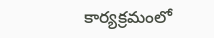కార్యక్రమంలో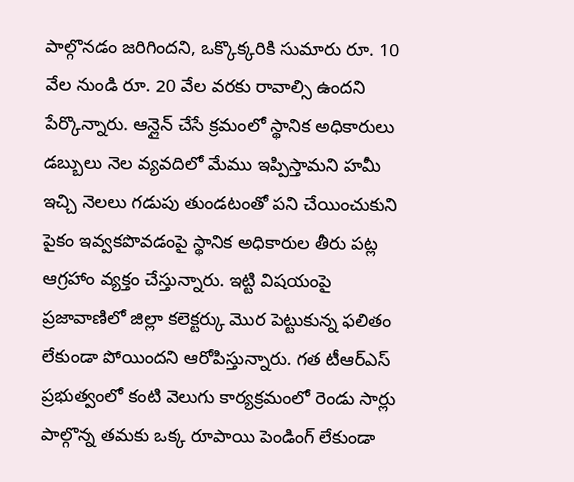పాల్గొనడం జరిగిందని, ఒక్కొక్కరికి సుమారు రూ. 10 వేల నుండి రూ. 20 వేల వరకు రావాల్సి ఉందని పేర్కొన్నారు. ఆన్లైన్ చేసే క్రమంలో స్థానిక అధికారులు డబ్బులు నెల వ్యవదిలో మేము ఇప్పిస్తామని హమీ ఇచ్చి నెలలు గడుపు తుండటంతో పని చేయించుకుని పైకం ఇవ్వకపొవడంపై స్థానిక అధికారుల తీరు పట్ల ఆగ్రహాం వ్యక్తం చేస్తున్నారు. ఇట్టి విషయంపై ప్రజావాణిలో జిల్లా కలెక్టర్కు మొర పెట్టుకున్న ఫలితం లేకుండా పోయిందని ఆరోపిస్తున్నారు. గత టీఆర్ఎస్ ప్రభుత్వంలో కంటి వెలుగు కార్యక్రమంలో రెండు సార్లు పాల్గొన్న తమకు ఒక్క రూపాయి పెండింగ్ లేకుండా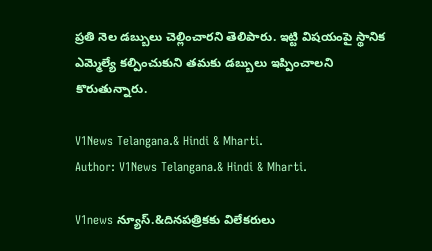ప్రతి నెల డబ్బులు చెల్లించారని తెలిపారు. ఇట్టి విషయంపై స్థానిక ఎమ్మెల్యే కల్పించుకుని తమకు డబ్బులు ఇప్పించాలని కొరుతున్నారు.

V1News Telangana.& Hindi & Mharti.
Author: V1News Telangana.& Hindi & Mharti.

V1news న్యూస్.&దినపత్రికకు విలేకరులు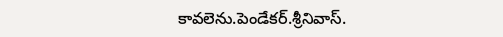కావలెను.పెండేకర్.శ్రీనివాస్.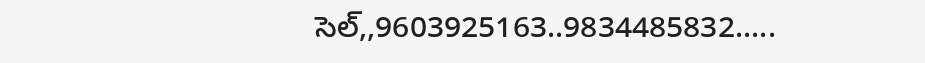సెల్,,9603925163..9834485832.....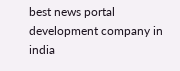best news portal development company in india